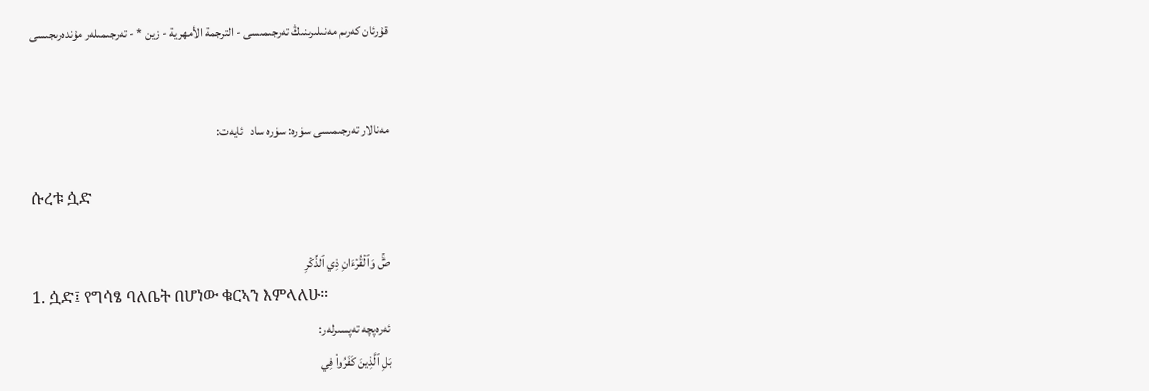قۇرئان كەرىم مەنىلىرىنىڭ تەرجىمىسى - الترجمة الأمهرية - زين * - تەرجىمىلەر مۇندەرىجىسى


مەنالار تەرجىمىسى سۈرە: سۈرە ساد   ئايەت:

ሱረቱ ሷድ

صٓۚ وَٱلۡقُرۡءَانِ ذِي ٱلذِّكۡرِ
1. ሷድ፤ የግሳፄ ባለቤት በሆነው ቁርኣን እምላለሁ።
ئەرەپچە تەپسىرلەر:
بَلِ ٱلَّذِينَ كَفَرُواْ فِي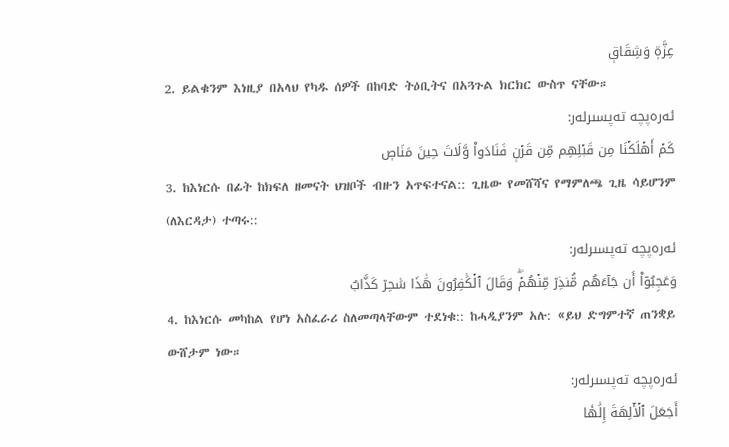عِزَّةٖ وَشِقَاقٖ
2. ይልቁንም እነዚያ በአላህ የካዱ ሰዎች በከባድ ትዕቢትና በአጓጉል ክርክር ውስጥ ናቸው።
ئەرەپچە تەپسىرلەر:
كَمۡ أَهۡلَكۡنَا مِن قَبۡلِهِم مِّن قَرۡنٖ فَنَادَواْ وَّلَاتَ حِينَ مَنَاصٖ
3. ከእነርሱ በፊት ከክፍለ ዘመናት ህዝቦች ብዙን አጥፍተናል:: ጊዜው የመሸሻና የማምለጫ ጊዜ ሳይሆንም (ለእርዳታ) ተጣሩ::
ئەرەپچە تەپسىرلەر:
وَعَجِبُوٓاْ أَن جَآءَهُم مُّنذِرٞ مِّنۡهُمۡۖ وَقَالَ ٱلۡكَٰفِرُونَ هَٰذَا سَٰحِرٞ كَذَّابٌ
4. ከእነርሱ መካከል የሆነ አስፈራሪ ስለመጣላቸውም ተደነቁ:: ከሓዲያንም አሉ: «ይህ ድግምተኛ ጠንቋይ ውሸታም ነው።
ئەرەپچە تەپسىرلەر:
أَجَعَلَ ٱلۡأٓلِهَةَ إِلَٰهٗا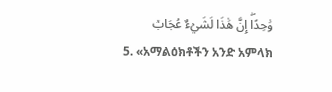وَٰحِدًاۖ إِنَّ هَٰذَا لَشَيۡءٌ عُجَابٞ
5. «አማልዕክቶችን አንድ አምላክ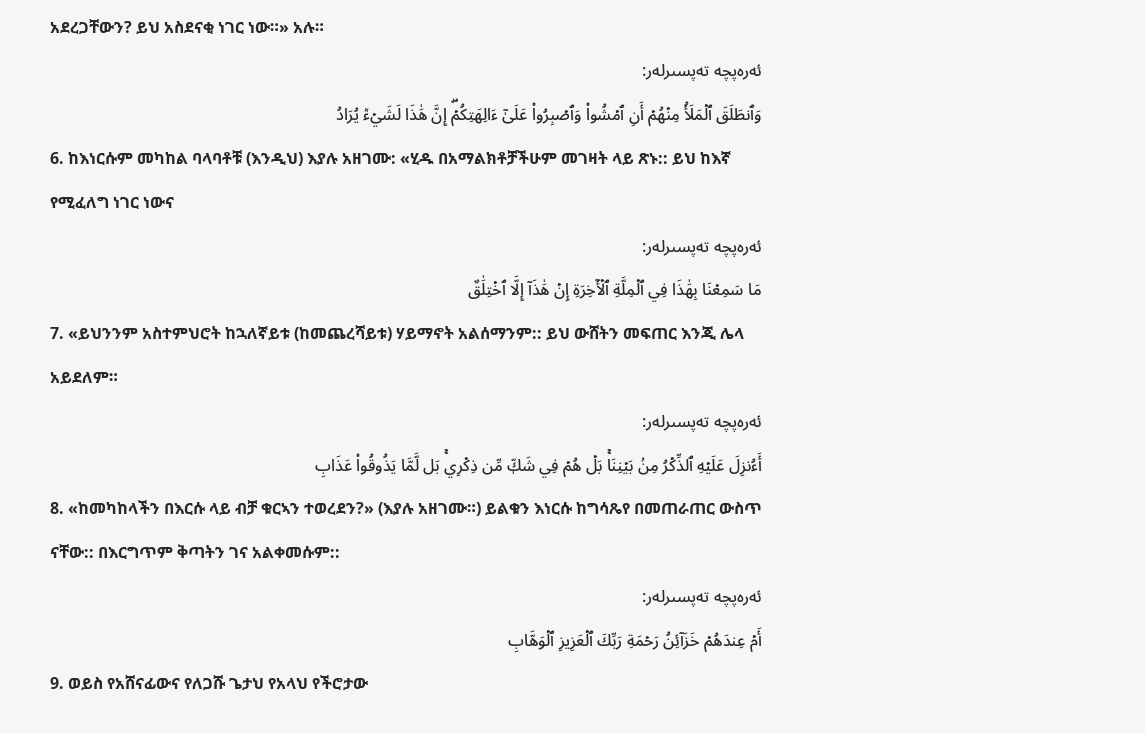አደረጋቸውን? ይህ አስደናቂ ነገር ነው።» አሉ።
ئەرەپچە تەپسىرلەر:
وَٱنطَلَقَ ٱلۡمَلَأُ مِنۡهُمۡ أَنِ ٱمۡشُواْ وَٱصۡبِرُواْ عَلَىٰٓ ءَالِهَتِكُمۡۖ إِنَّ هَٰذَا لَشَيۡءٞ يُرَادُ
6. ከእነርሱም መካከል ባላባቶቹ (እንዲህ) እያሉ አዘገሙ: «ሂዱ በአማልክቶቻችሁም መገዛት ላይ ጽኑ:: ይህ ከእኛ የሚፈለግ ነገር ነውና
ئەرەپچە تەپسىرلەر:
مَا سَمِعۡنَا بِهَٰذَا فِي ٱلۡمِلَّةِ ٱلۡأٓخِرَةِ إِنۡ هَٰذَآ إِلَّا ٱخۡتِلَٰقٌ
7. «ይህንንም አስተምህሮት ከኋለኛይቱ (ከመጨረሻይቱ) ሃይማኖት አልሰማንም:: ይህ ውሸትን መፍጠር እንጂ ሌላ አይደለም።
ئەرەپچە تەپسىرلەر:
أَءُنزِلَ عَلَيۡهِ ٱلذِّكۡرُ مِنۢ بَيۡنِنَاۚ بَلۡ هُمۡ فِي شَكّٖ مِّن ذِكۡرِيۚ بَل لَّمَّا يَذُوقُواْ عَذَابِ
8. «ከመካከላችን በእርሱ ላይ ብቻ ቁርኣን ተወረደን?» (እያሉ አዘገሙ።) ይልቁን እነርሱ ከግሳጼየ በመጠራጠር ውስጥ ናቸው:: በእርግጥም ቅጣትን ገና አልቀመሱም::
ئەرەپچە تەپسىرلەر:
أَمۡ عِندَهُمۡ خَزَآئِنُ رَحۡمَةِ رَبِّكَ ٱلۡعَزِيزِ ٱلۡوَهَّابِ
9. ወይስ የአሸናፊውና የለጋሹ ጌታህ የአላህ የችሮታው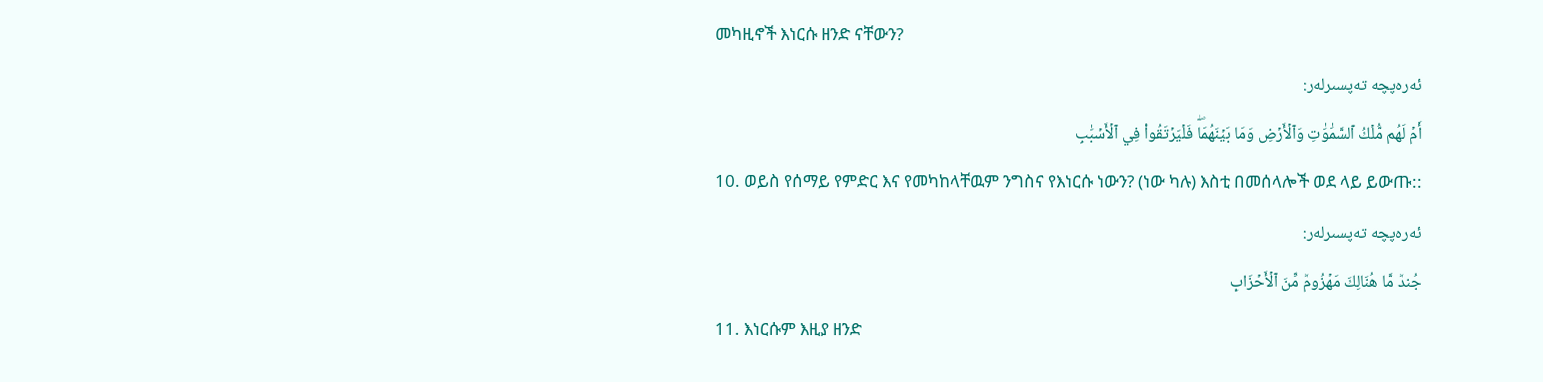መካዚኖች እነርሱ ዘንድ ናቸውን?
ئەرەپچە تەپسىرلەر:
أَمۡ لَهُم مُّلۡكُ ٱلسَّمَٰوَٰتِ وَٱلۡأَرۡضِ وَمَا بَيۡنَهُمَاۖ فَلۡيَرۡتَقُواْ فِي ٱلۡأَسۡبَٰبِ
10. ወይስ የሰማይ የምድር እና የመካከላቸዉም ንግስና የእነርሱ ነውን? (ነው ካሉ) እስቲ በመሰላሎች ወደ ላይ ይውጡ::
ئەرەپچە تەپسىرلەر:
جُندٞ مَّا هُنَالِكَ مَهۡزُومٞ مِّنَ ٱلۡأَحۡزَابِ
11. እነርሱም እዚያ ዘንድ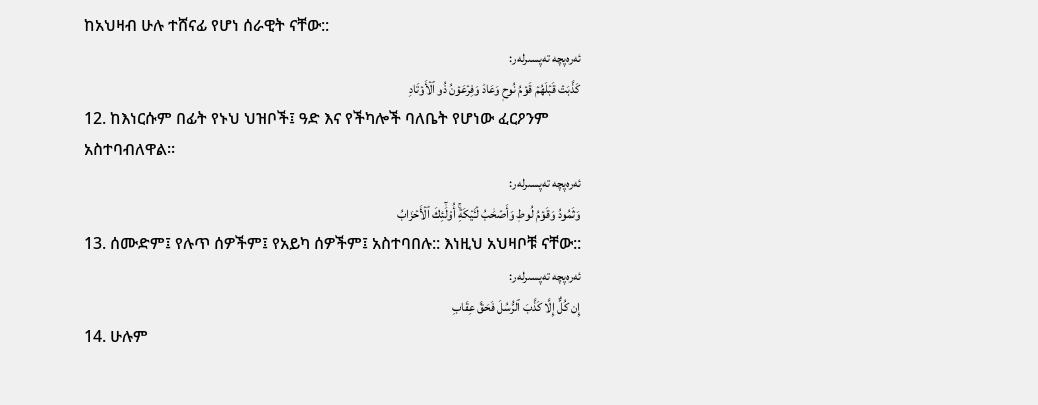ከአህዛብ ሁሉ ተሸናፊ የሆነ ሰራዊት ናቸው::
ئەرەپچە تەپسىرلەر:
كَذَّبَتۡ قَبۡلَهُمۡ قَوۡمُ نُوحٖ وَعَادٞ وَفِرۡعَوۡنُ ذُو ٱلۡأَوۡتَادِ
12. ከእነርሱም በፊት የኑህ ህዝቦች፤ ዓድ እና የችካሎች ባለቤት የሆነው ፈርዖንም አስተባብለዋል።
ئەرەپچە تەپسىرلەر:
وَثَمُودُ وَقَوۡمُ لُوطٖ وَأَصۡحَٰبُ لۡـَٔيۡكَةِۚ أُوْلَٰٓئِكَ ٱلۡأَحۡزَابُ
13. ሰሙድም፤ የሉጥ ሰዎችም፤ የአይካ ሰዎችም፤ አስተባበሉ:: እነዚህ አህዛቦቹ ናቸው::
ئەرەپچە تەپسىرلەر:
إِن كُلٌّ إِلَّا كَذَّبَ ٱلرُّسُلَ فَحَقَّ عِقَابِ
14. ሁሉም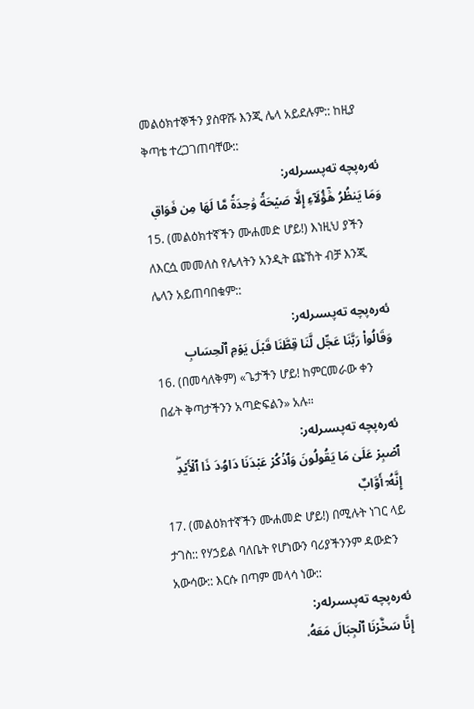መልዕክተኞችን ያስዋሹ እንጂ ሌላ አይደሉም:: ከዚያ ቅጣቴ ተረጋገጠባቸው::
ئەرەپچە تەپسىرلەر:
وَمَا يَنظُرُ هَٰٓؤُلَآءِ إِلَّا صَيۡحَةٗ وَٰحِدَةٗ مَّا لَهَا مِن فَوَاقٖ
15. (መልዕክተኛችን ሙሐመድ ሆይ!) እነዚህ ያችን ለእርሷ መመለስ የሌላትን አንዲት ጩኸት ብቻ እንጂ ሌላን አይጠባበቁም::
ئەرەپچە تەپسىرلەر:
وَقَالُواْ رَبَّنَا عَجِّل لَّنَا قِطَّنَا قَبۡلَ يَوۡمِ ٱلۡحِسَابِ
16. (በመሳለቅም) «ጌታችን ሆይ! ከምርመራው ቀን በፊት ቅጣታችንን አጣድፍልን» አሉ።
ئەرەپچە تەپسىرلەر:
ٱصۡبِرۡ عَلَىٰ مَا يَقُولُونَ وَٱذۡكُرۡ عَبۡدَنَا دَاوُۥدَ ذَا ٱلۡأَيۡدِۖ إِنَّهُۥٓ أَوَّابٌ
17. (መልዕክተኛችን ሙሐመድ ሆይ!) በሚሉት ነገር ላይ ታገስ:: የሃኃይል ባለቤት የሆነውን ባሪያችንንም ዳውድን አውሳው:: እርሱ በጣም መላሳ ነው::
ئەرەپچە تەپسىرلەر:
إِنَّا سَخَّرۡنَا ٱلۡجِبَالَ مَعَهُۥ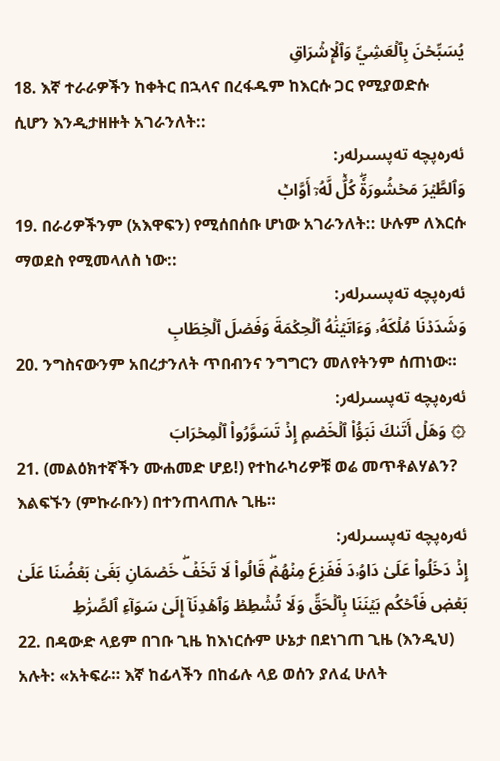يُسَبِّحۡنَ بِٱلۡعَشِيِّ وَٱلۡإِشۡرَاقِ
18. እኛ ተራራዎችን ከቀትር በኋላና በረፋዱም ከእርሱ ጋር የሚያወድሱ ሲሆን እንዲታዘዙት አገራንለት::
ئەرەپچە تەپسىرلەر:
وَٱلطَّيۡرَ مَحۡشُورَةٗۖ كُلّٞ لَّهُۥٓ أَوَّابٞ
19. በራሪዎችንም (አእዋፍን) የሚሰበሰቡ ሆነው አገራንለት:: ሁሉም ለእርሱ ማወደስ የሚመላለስ ነው::
ئەرەپچە تەپسىرلەر:
وَشَدَدۡنَا مُلۡكَهُۥ وَءَاتَيۡنَٰهُ ٱلۡحِكۡمَةَ وَفَصۡلَ ٱلۡخِطَابِ
20. ንግስናውንም አበረታንለት ጥበብንና ንግግርን መለየትንም ሰጠነው።
ئەرەپچە تەپسىرلەر:
۞ وَهَلۡ أَتَىٰكَ نَبَؤُاْ ٱلۡخَصۡمِ إِذۡ تَسَوَّرُواْ ٱلۡمِحۡرَابَ
21. (መልዕክተኛችን ሙሐመድ ሆይ!) የተከራካሪዎቹ ወሬ መጥቶልሃልን? እልፍኙን (ምኩራቡን) በተንጠላጠሉ ጊዜ።
ئەرەپچە تەپسىرلەر:
إِذۡ دَخَلُواْ عَلَىٰ دَاوُۥدَ فَفَزِعَ مِنۡهُمۡۖ قَالُواْ لَا تَخَفۡۖ خَصۡمَانِ بَغَىٰ بَعۡضُنَا عَلَىٰ بَعۡضٖ فَٱحۡكُم بَيۡنَنَا بِٱلۡحَقِّ وَلَا تُشۡطِطۡ وَٱهۡدِنَآ إِلَىٰ سَوَآءِ ٱلصِّرَٰطِ
22. በዳውድ ላይም በገቡ ጊዜ ከእነርሱም ሁኔታ በደነገጠ ጊዜ (እንዲህ) አሉት: «አትፍራ። እኛ ከፊላችን በከፊሉ ላይ ወሰን ያለፈ ሁለት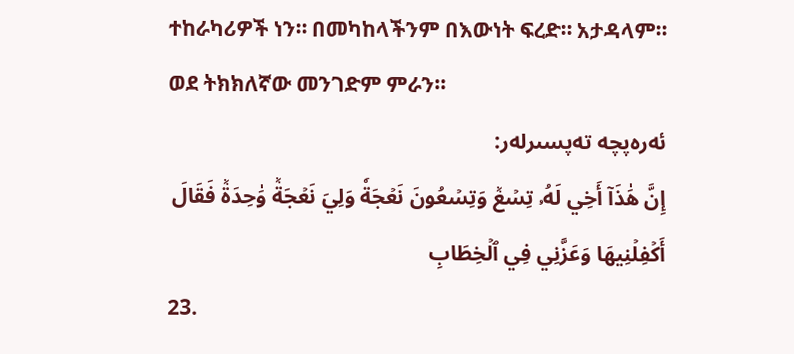ተከራካሪዎች ነን። በመካከላችንም በእውነት ፍረድ። አታዳላም። ወደ ትክክለኛው መንገድም ምራን።
ئەرەپچە تەپسىرلەر:
إِنَّ هَٰذَآ أَخِي لَهُۥ تِسۡعٞ وَتِسۡعُونَ نَعۡجَةٗ وَلِيَ نَعۡجَةٞ وَٰحِدَةٞ فَقَالَ أَكۡفِلۡنِيهَا وَعَزَّنِي فِي ٱلۡخِطَابِ
23.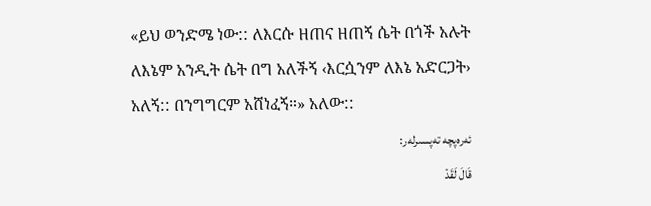«ይህ ወንድሜ ነው:: ለእርሱ ዘጠና ዘጠኝ ሴት በጎች አሉት ለእኔም አንዲት ሴት በግ አለችኝ ‹እርሷንም ለእኔ አድርጋት› አለኝ:: በንግግርም አሸነፈኝ።» አለው::
ئەرەپچە تەپسىرلەر:
قَالَ لَقَدۡ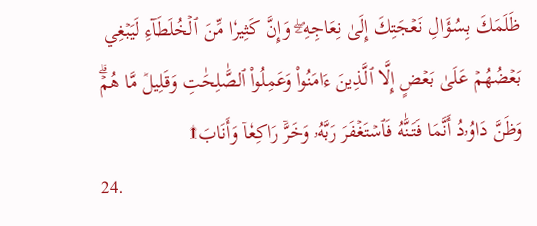ظَلَمَكَ بِسُؤَالِ نَعۡجَتِكَ إِلَىٰ نِعَاجِهِۦۖ وَإِنَّ كَثِيرٗا مِّنَ ٱلۡخُلَطَآءِ لَيَبۡغِي بَعۡضُهُمۡ عَلَىٰ بَعۡضٍ إِلَّا ٱلَّذِينَ ءَامَنُواْ وَعَمِلُواْ ٱلصَّٰلِحَٰتِ وَقَلِيلٞ مَّا هُمۡۗ وَظَنَّ دَاوُۥدُ أَنَّمَا فَتَنَّٰهُ فَٱسۡتَغۡفَرَ رَبَّهُۥ وَخَرَّۤ رَاكِعٗاۤ وَأَنَابَ۩
24.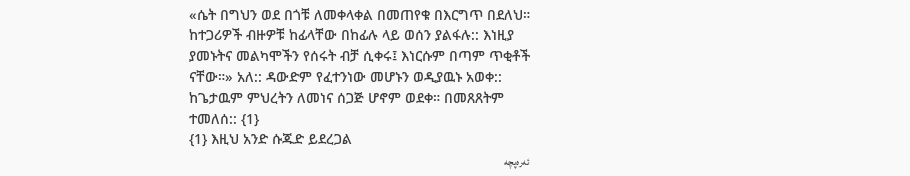«ሴት በግህን ወደ በጎቹ ለመቀላቀል በመጠየቁ በእርግጥ በደለህ። ከተጋሪዎች ብዙዎቹ ከፊላቸው በከፊሉ ላይ ወሰን ያልፋሉ:: እነዚያ ያመኑትና መልካሞችን የሰሩት ብቻ ሲቀሩ፤ እነርሱም በጣም ጥቂቶች ናቸው።» አለ:: ዳውድም የፈተንነው መሆኑን ወዲያዉኑ አወቀ:: ከጌታዉም ምህረትን ለመነና ሰጋጅ ሆኖም ወደቀ። በመጸጸትም ተመለሰ:: {1}
{1} እዚህ አንድ ሱጁድ ይደረጋል
ئەرەپچە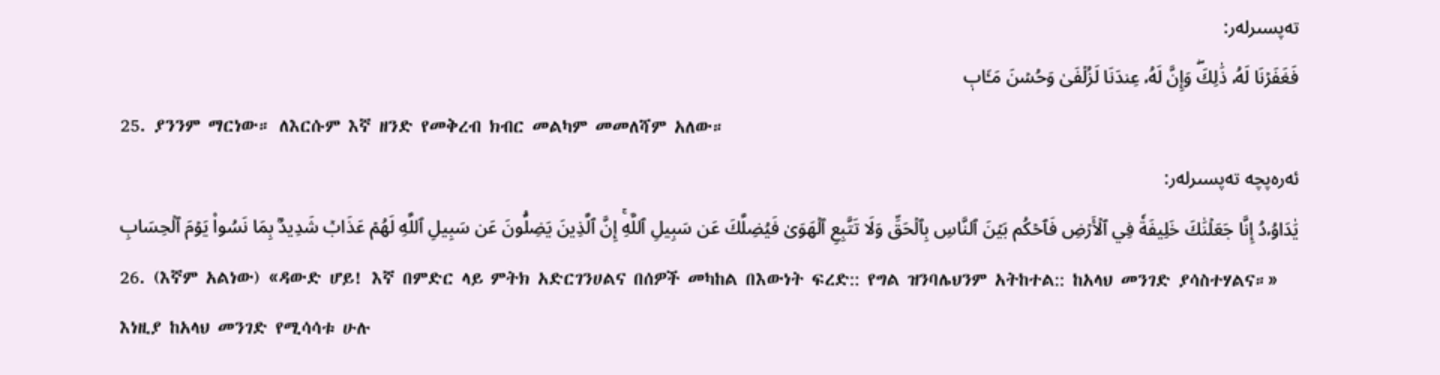تەپسىرلەر:
فَغَفَرۡنَا لَهُۥ ذَٰلِكَۖ وَإِنَّ لَهُۥ عِندَنَا لَزُلۡفَىٰ وَحُسۡنَ مَـَٔابٖ
25. ያንንም ማርነው። ለእርሱም እኛ ዘንድ የመቅረብ ክብር መልካም መመለሻም አለው።
ئەرەپچە تەپسىرلەر:
يَٰدَاوُۥدُ إِنَّا جَعَلۡنَٰكَ خَلِيفَةٗ فِي ٱلۡأَرۡضِ فَٱحۡكُم بَيۡنَ ٱلنَّاسِ بِٱلۡحَقِّ وَلَا تَتَّبِعِ ٱلۡهَوَىٰ فَيُضِلَّكَ عَن سَبِيلِ ٱللَّهِۚ إِنَّ ٱلَّذِينَ يَضِلُّونَ عَن سَبِيلِ ٱللَّهِ لَهُمۡ عَذَابٞ شَدِيدُۢ بِمَا نَسُواْ يَوۡمَ ٱلۡحِسَابِ
26. (እኛም አልነው) «ዳውድ ሆይ! እኛ በምድር ላይ ምትክ አድርገንሀልና በሰዎች መካከል በእውነት ፍረድ:: የግል ዝንባሌህንም አትከተል:: ከአላህ መንገድ ያሳስተሃልና።» እነዚያ ከአላህ መንገድ የሚሳሳቱ ሁሉ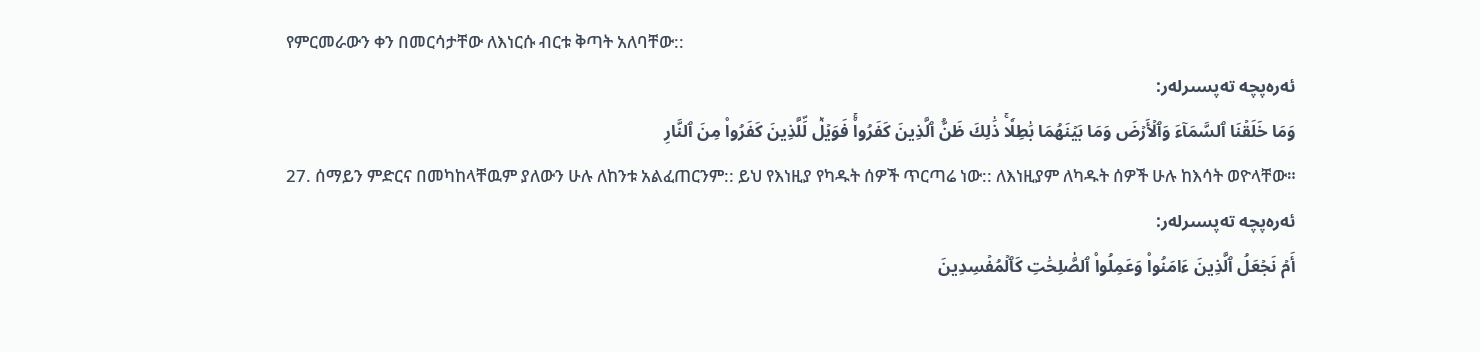የምርመራውን ቀን በመርሳታቸው ለእነርሱ ብርቱ ቅጣት አለባቸው::
ئەرەپچە تەپسىرلەر:
وَمَا خَلَقۡنَا ٱلسَّمَآءَ وَٱلۡأَرۡضَ وَمَا بَيۡنَهُمَا بَٰطِلٗاۚ ذَٰلِكَ ظَنُّ ٱلَّذِينَ كَفَرُواْۚ فَوَيۡلٞ لِّلَّذِينَ كَفَرُواْ مِنَ ٱلنَّارِ
27. ሰማይን ምድርና በመካከላቸዉም ያለውን ሁሉ ለከንቱ አልፈጠርንም:: ይህ የእነዚያ የካዱት ሰዎች ጥርጣሬ ነው:: ለእነዚያም ለካዱት ሰዎች ሁሉ ከእሳት ወዮላቸው።
ئەرەپچە تەپسىرلەر:
أَمۡ نَجۡعَلُ ٱلَّذِينَ ءَامَنُواْ وَعَمِلُواْ ٱلصَّٰلِحَٰتِ كَٱلۡمُفۡسِدِينَ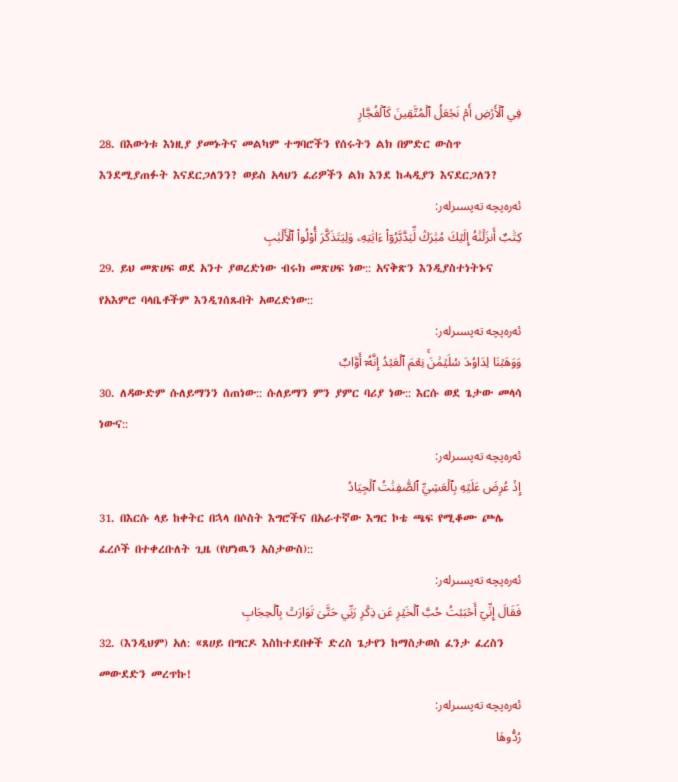فِي ٱلۡأَرۡضِ أَمۡ نَجۡعَلُ ٱلۡمُتَّقِينَ كَٱلۡفُجَّارِ
28. በእውነቱ እነዚያ ያመኑትና መልካም ተግባሮችን የሰሩትን ልክ በምድር ውስጥ እንደሚያጠፉት እናደርጋለንን? ወይስ አላህን ፈሪዎችን ልክ እንደ ከሓዲያን እናደርጋለን?
ئەرەپچە تەپسىرلەر:
كِتَٰبٌ أَنزَلۡنَٰهُ إِلَيۡكَ مُبَٰرَكٞ لِّيَدَّبَّرُوٓاْ ءَايَٰتِهِۦ وَلِيَتَذَكَّرَ أُوْلُواْ ٱلۡأَلۡبَٰبِ
29. ይህ መጽሀፍ ወደ አንተ ያወረድነው ብሩክ መጽሀፍ ነው:: አናቅጽን እንዲያስተነትኑና የአእምሮ ባላቤቶችም እንዲገሰጹበት አወረድነው::
ئەرەپچە تەپسىرلەر:
وَوَهَبۡنَا لِدَاوُۥدَ سُلَيۡمَٰنَۚ نِعۡمَ ٱلۡعَبۡدُ إِنَّهُۥٓ أَوَّابٌ
30. ለዳውድም ሱለይማንን ሰጠነው:: ሱለይማን ምን ያምር ባሪያ ነው:: እርሱ ወደ ጌታው መላሳ ነውና::
ئەرەپچە تەپسىرلەر:
إِذۡ عُرِضَ عَلَيۡهِ بِٱلۡعَشِيِّ ٱلصَّٰفِنَٰتُ ٱلۡجِيَادُ
31. በእርሱ ላይ ከቀትር በኋላ በሶስት እግሮችና በአራተኛው እግር ኮቴ ጫፍ የሚቆሙ ጮሌ ፈረሶች በተቀረቡለት ጊዜ (የሆነዉን አስታውስ)::
ئەرەپچە تەپسىرلەر:
فَقَالَ إِنِّيٓ أَحۡبَبۡتُ حُبَّ ٱلۡخَيۡرِ عَن ذِكۡرِ رَبِّي حَتَّىٰ تَوَارَتۡ بِٱلۡحِجَابِ
32. (እንዲህም) አለ: «ጸሀይ በግርዶ እስከተደበቀች ድረስ ጌታየን ከማስታወስ ፈንታ ፈረስን መውደድን መረጥኩ!
ئەرەپچە تەپسىرلەر:
رُدُّوهَا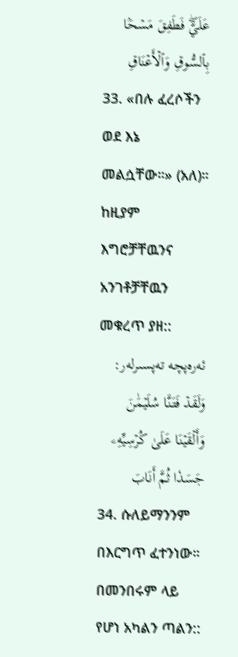عَلَيَّۖ فَطَفِقَ مَسۡحَۢا بِٱلسُّوقِ وَٱلۡأَعۡنَاقِ
33. «በሉ ፈረሶችን ወደ እኔ መልሷቸው።» (አለ)። ከዚያም እግሮቻቸዉንና አንገቶቻቸዉን መቁረጥ ያዘ::
ئەرەپچە تەپسىرلەر:
وَلَقَدۡ فَتَنَّا سُلَيۡمَٰنَ وَأَلۡقَيۡنَا عَلَىٰ كُرۡسِيِّهِۦ جَسَدٗا ثُمَّ أَنَابَ
34. ሱለይማንንም በእርግጥ ፈተንነው። በመንበሩም ላይ የሆነ አካልን ጣልን::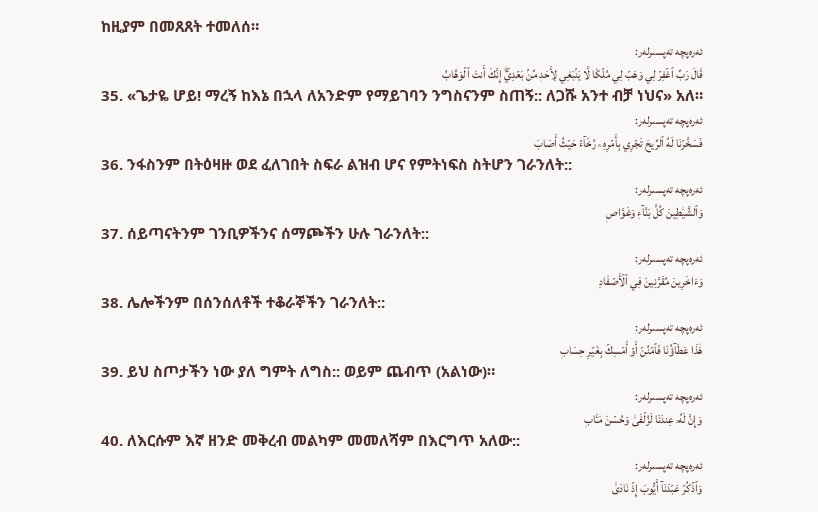ከዚያም በመጸጸት ተመለሰ።
ئەرەپچە تەپسىرلەر:
قَالَ رَبِّ ٱغۡفِرۡ لِي وَهَبۡ لِي مُلۡكٗا لَّا يَنۢبَغِي لِأَحَدٖ مِّنۢ بَعۡدِيٓۖ إِنَّكَ أَنتَ ٱلۡوَهَّابُ
35. «ጌታዬ ሆይ! ማረኝ ከእኔ በኋላ ለአንድም የማይገባን ንግስናንም ስጠኝ:: ለጋሹ አንተ ብቻ ነህና» አለ።
ئەرەپچە تەپسىرلەر:
فَسَخَّرۡنَا لَهُ ٱلرِّيحَ تَجۡرِي بِأَمۡرِهِۦ رُخَآءً حَيۡثُ أَصَابَ
36. ንፋስንም በትዕዛዙ ወደ ፈለገበት ስፍራ ልዝብ ሆና የምትነፍስ ስትሆን ገራንለት::
ئەرەپچە تەپسىرلەر:
وَٱلشَّيَٰطِينَ كُلَّ بَنَّآءٖ وَغَوَّاصٖ
37. ሰይጣናትንም ገንቢዎችንና ሰማጮችን ሁሉ ገራንለት::
ئەرەپچە تەپسىرلەر:
وَءَاخَرِينَ مُقَرَّنِينَ فِي ٱلۡأَصۡفَادِ
38. ሌሎችንም በሰንሰለቶች ተቆራኞችን ገራንለት::
ئەرەپچە تەپسىرلەر:
هَٰذَا عَطَآؤُنَا فَٱمۡنُنۡ أَوۡ أَمۡسِكۡ بِغَيۡرِ حِسَابٖ
39. ይህ ስጦታችን ነው ያለ ግምት ለግስ:: ወይም ጨብጥ (አልነው)።
ئەرەپچە تەپسىرلەر:
وَإِنَّ لَهُۥ عِندَنَا لَزُلۡفَىٰ وَحُسۡنَ مَـَٔابٖ
40. ለእርሱም እኛ ዘንድ መቅረብ መልካም መመለሻም በእርግጥ አለው::
ئەرەپچە تەپسىرلەر:
وَٱذۡكُرۡ عَبۡدَنَآ أَيُّوبَ إِذۡ نَادَىٰ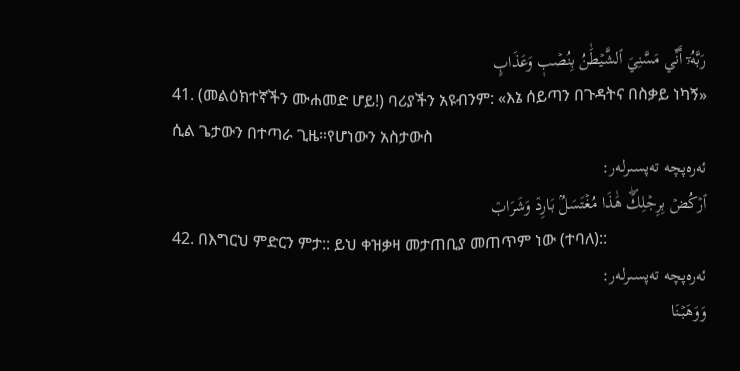رَبَّهُۥٓ أَنِّي مَسَّنِيَ ٱلشَّيۡطَٰنُ بِنُصۡبٖ وَعَذَابٍ
41. (መልዕክተኛችን ሙሐመድ ሆይ!) ባሪያችን አዩብንም: «እኔ ሰይጣን በጉዳትና በስቃይ ነካኝ» ሲል ጌታውን በተጣራ ጊዜ።የሆነውን አስታውስ
ئەرەپچە تەپسىرلەر:
ٱرۡكُضۡ بِرِجۡلِكَۖ هَٰذَا مُغۡتَسَلُۢ بَارِدٞ وَشَرَابٞ
42. በእግርህ ምድርን ምታ:: ይህ ቀዝቃዛ መታጠቢያ መጠጥም ነው (ተባለ)::
ئەرەپچە تەپسىرلەر:
وَوَهَبۡنَا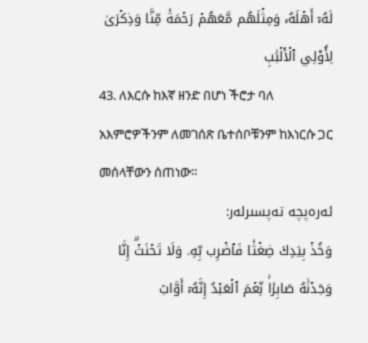لَهُۥٓ أَهۡلَهُۥ وَمِثۡلَهُم مَّعَهُمۡ رَحۡمَةٗ مِّنَّا وَذِكۡرَىٰ لِأُوْلِي ٱلۡأَلۡبَٰبِ
43. ለእርሱ ከእኛ ዘንድ በሆነ ችሮታ ባለ አእምሮዎችንም ለመገሰጽ ቤተሰቦቹንም ከእነርሱ ጋር መሰላቸውን ሰጠነው።
ئەرەپچە تەپسىرلەر:
وَخُذۡ بِيَدِكَ ضِغۡثٗا فَٱضۡرِب بِّهِۦ وَلَا تَحۡنَثۡۗ إِنَّا وَجَدۡنَٰهُ صَابِرٗاۚ نِّعۡمَ ٱلۡعَبۡدُ إِنَّهُۥٓ أَوَّابٞ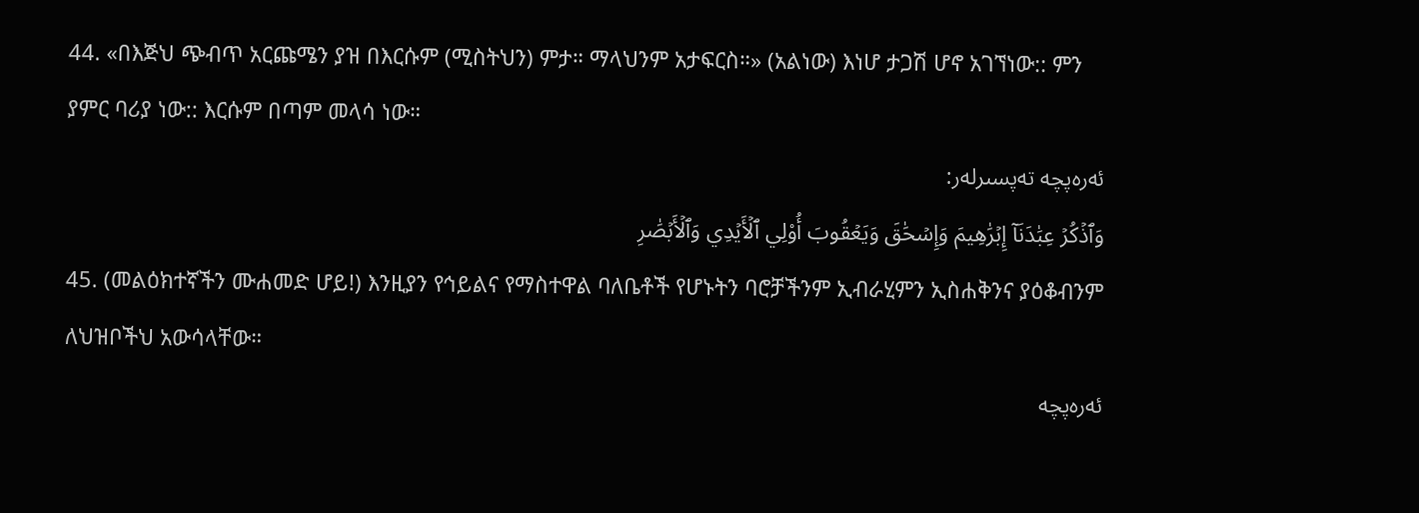44. «በእጅህ ጭብጥ አርጩሜን ያዝ በእርሱም (ሚስትህን) ምታ። ማላህንም አታፍርስ።» (አልነው) እነሆ ታጋሽ ሆኖ አገኘነው:: ምን ያምር ባሪያ ነው:: እርሱም በጣም መላሳ ነው።
ئەرەپچە تەپسىرلەر:
وَٱذۡكُرۡ عِبَٰدَنَآ إِبۡرَٰهِيمَ وَإِسۡحَٰقَ وَيَعۡقُوبَ أُوْلِي ٱلۡأَيۡدِي وَٱلۡأَبۡصَٰرِ
45. (መልዕክተኛችን ሙሐመድ ሆይ!) እንዚያን የኅይልና የማስተዋል ባለቤቶች የሆኑትን ባሮቻችንም ኢብራሂምን ኢስሐቅንና ያዕቆብንም ለህዝቦችህ አውሳላቸው።
ئەرەپچە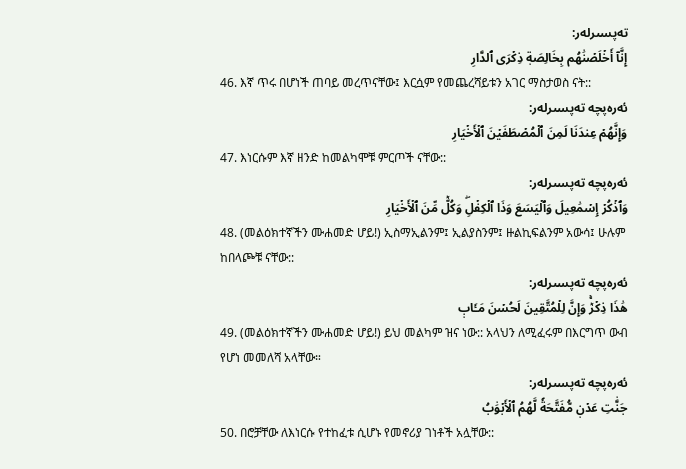تەپسىرلەر:
إِنَّآ أَخۡلَصۡنَٰهُم بِخَالِصَةٖ ذِكۡرَى ٱلدَّارِ
46. እኛ ጥሩ በሆነች ጠባይ መረጥናቸው፤ እርሷም የመጨረሻይቱን አገር ማስታወስ ናት::
ئەرەپچە تەپسىرلەر:
وَإِنَّهُمۡ عِندَنَا لَمِنَ ٱلۡمُصۡطَفَيۡنَ ٱلۡأَخۡيَارِ
47. እነርሱም እኛ ዘንድ ከመልካሞቹ ምርጦች ናቸው::
ئەرەپچە تەپسىرلەر:
وَٱذۡكُرۡ إِسۡمَٰعِيلَ وَٱلۡيَسَعَ وَذَا ٱلۡكِفۡلِۖ وَكُلّٞ مِّنَ ٱلۡأَخۡيَارِ
48. (መልዕክተኛችን ሙሐመድ ሆይ!) ኢስማኢልንም፤ ኢልያስንም፤ ዙልኪፍልንም አውሳ፤ ሁሉም ከበላጮቹ ናቸው::
ئەرەپچە تەپسىرلەر:
هَٰذَا ذِكۡرٞۚ وَإِنَّ لِلۡمُتَّقِينَ لَحُسۡنَ مَـَٔابٖ
49. (መልዕክተኛችን ሙሐመድ ሆይ!) ይህ መልካም ዝና ነው:: አላህን ለሚፈሩም በእርግጥ ውብ የሆነ መመለሻ አላቸው።
ئەرەپچە تەپسىرلەر:
جَنَّٰتِ عَدۡنٖ مُّفَتَّحَةٗ لَّهُمُ ٱلۡأَبۡوَٰبُ
50. በሮቻቸው ለእነርሱ የተከፈቱ ሲሆኑ የመኖሪያ ገነቶች አሏቸው::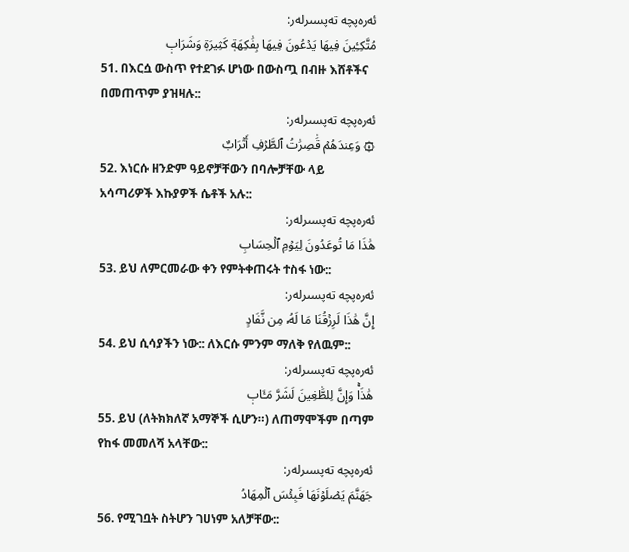ئەرەپچە تەپسىرلەر:
مُتَّكِـِٔينَ فِيهَا يَدۡعُونَ فِيهَا بِفَٰكِهَةٖ كَثِيرَةٖ وَشَرَابٖ
51. በእርሷ ውስጥ የተደገፉ ሆነው በውስጧ በብዙ እሸቶችና በመጠጥም ያዝዛሉ::
ئەرەپچە تەپسىرلەر:
۞ وَعِندَهُمۡ قَٰصِرَٰتُ ٱلطَّرۡفِ أَتۡرَابٌ
52. እነርሱ ዘንድም ዓይኖቻቸውን በባሎቻቸው ላይ አሳጣሪዎች እኩያዎች ሴቶች አሉ::
ئەرەپچە تەپسىرلەر:
هَٰذَا مَا تُوعَدُونَ لِيَوۡمِ ٱلۡحِسَابِ
53. ይህ ለምርመራው ቀን የምትቀጠሩት ተስፋ ነው::
ئەرەپچە تەپسىرلەر:
إِنَّ هَٰذَا لَرِزۡقُنَا مَا لَهُۥ مِن نَّفَادٍ
54. ይህ ሲሳያችን ነው:: ለእርሱ ምንም ማለቅ የለዉም::
ئەرەپچە تەپسىرلەر:
هَٰذَاۚ وَإِنَّ لِلطَّٰغِينَ لَشَرَّ مَـَٔابٖ
55. ይህ (ለትክክለኛ አማኞች ሲሆን።) ለጠማሞችም በጣም የከፋ መመለሻ አላቸው::
ئەرەپچە تەپسىرلەر:
جَهَنَّمَ يَصۡلَوۡنَهَا فَبِئۡسَ ٱلۡمِهَادُ
56. የሚገቧት ስትሆን ገሀነም አለቻቸው::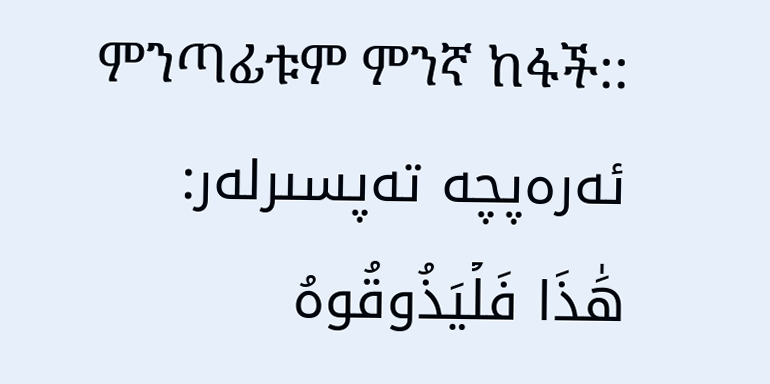ምንጣፊቱም ምንኛ ከፋች::
ئەرەپچە تەپسىرلەر:
هَٰذَا فَلۡيَذُوقُوهُ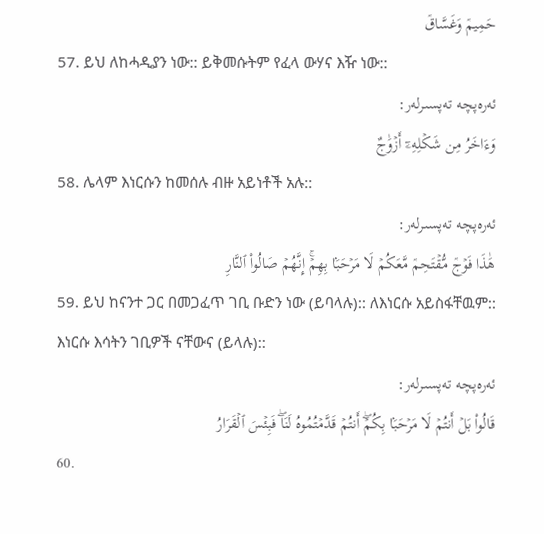حَمِيمٞ وَغَسَّاقٞ
57. ይህ ለከሓዲያን ነው:: ይቅመሱትም የፈላ ውሃና እዥ ነው::
ئەرەپچە تەپسىرلەر:
وَءَاخَرُ مِن شَكۡلِهِۦٓ أَزۡوَٰجٌ
58. ሌላም እነርሱን ከመሰሉ ብዙ አይነቶች አሉ::
ئەرەپچە تەپسىرلەر:
هَٰذَا فَوۡجٞ مُّقۡتَحِمٞ مَّعَكُمۡ لَا مَرۡحَبَۢا بِهِمۡۚ إِنَّهُمۡ صَالُواْ ٱلنَّارِ
59. ይህ ከናንተ ጋር በመጋፈጥ ገቢ ቡድን ነው (ይባላሉ):: ለእነርሱ አይስፋቸዉም:: እነርሱ እሳትን ገቢዎች ናቸውና (ይላሉ)::
ئەرەپچە تەپسىرلەر:
قَالُواْ بَلۡ أَنتُمۡ لَا مَرۡحَبَۢا بِكُمۡۖ أَنتُمۡ قَدَّمۡتُمُوهُ لَنَاۖ فَبِئۡسَ ٱلۡقَرَارُ
60.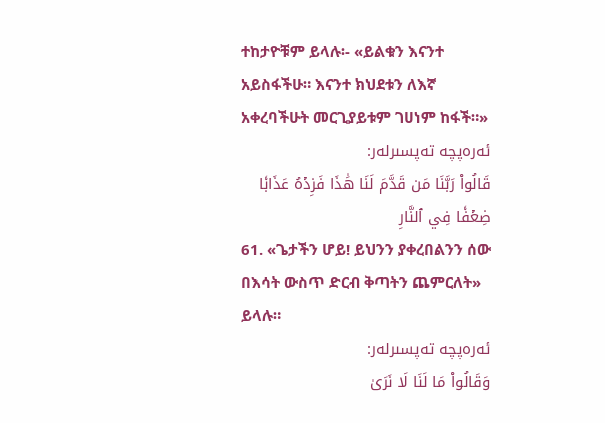ተከታዮቹም ይላሉ፡- «ይልቁን እናንተ አይስፋችሁ። እናንተ ክህደቱን ለእኛ አቀረባችሁት መርጊያይቱም ገሀነም ከፋች።»
ئەرەپچە تەپسىرلەر:
قَالُواْ رَبَّنَا مَن قَدَّمَ لَنَا هَٰذَا فَزِدۡهُ عَذَابٗا ضِعۡفٗا فِي ٱلنَّارِ
61. «ጌታችን ሆይ! ይህንን ያቀረበልንን ሰው በእሳት ውስጥ ድርብ ቅጣትን ጨምርለት» ይላሉ።
ئەرەپچە تەپسىرلەر:
وَقَالُواْ مَا لَنَا لَا نَرَىٰ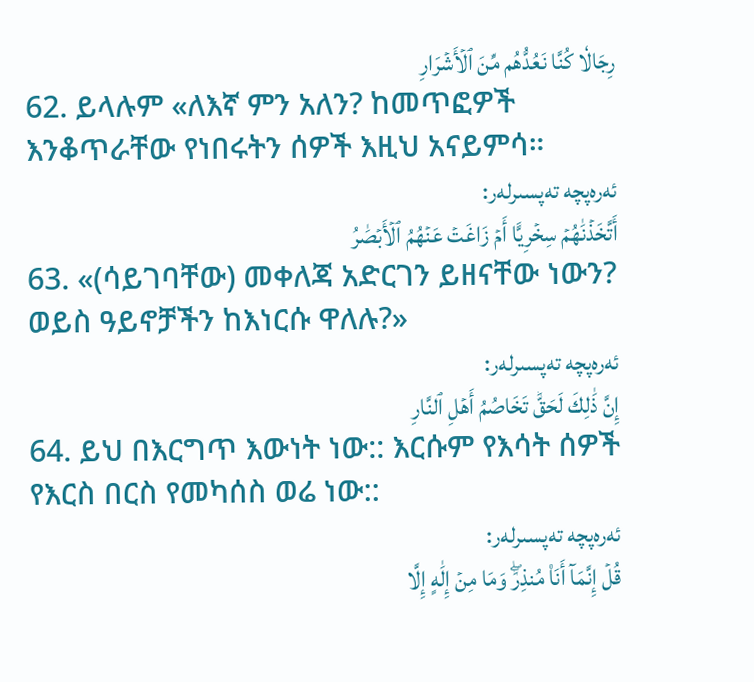رِجَالٗا كُنَّا نَعُدُّهُم مِّنَ ٱلۡأَشۡرَارِ
62. ይላሉም «ለእኛ ምን አለን? ከመጥፎዎች እንቆጥራቸው የነበሩትን ሰዎች እዚህ አናይምሳ።
ئەرەپچە تەپسىرلەر:
أَتَّخَذۡنَٰهُمۡ سِخۡرِيًّا أَمۡ زَاغَتۡ عَنۡهُمُ ٱلۡأَبۡصَٰرُ
63. «(ሳይገባቸው) መቀለጃ አድርገን ይዘናቸው ነውን? ወይስ ዓይኖቻችን ከእነርሱ ዋለሉ?»
ئەرەپچە تەپسىرلەر:
إِنَّ ذَٰلِكَ لَحَقّٞ تَخَاصُمُ أَهۡلِ ٱلنَّارِ
64. ይህ በእርግጥ እውነት ነው:: እርሱም የእሳት ሰዎች የእርስ በርስ የመካሰስ ወሬ ነው::
ئەرەپچە تەپسىرلەر:
قُلۡ إِنَّمَآ أَنَا۠ مُنذِرٞۖ وَمَا مِنۡ إِلَٰهٍ إِلَّا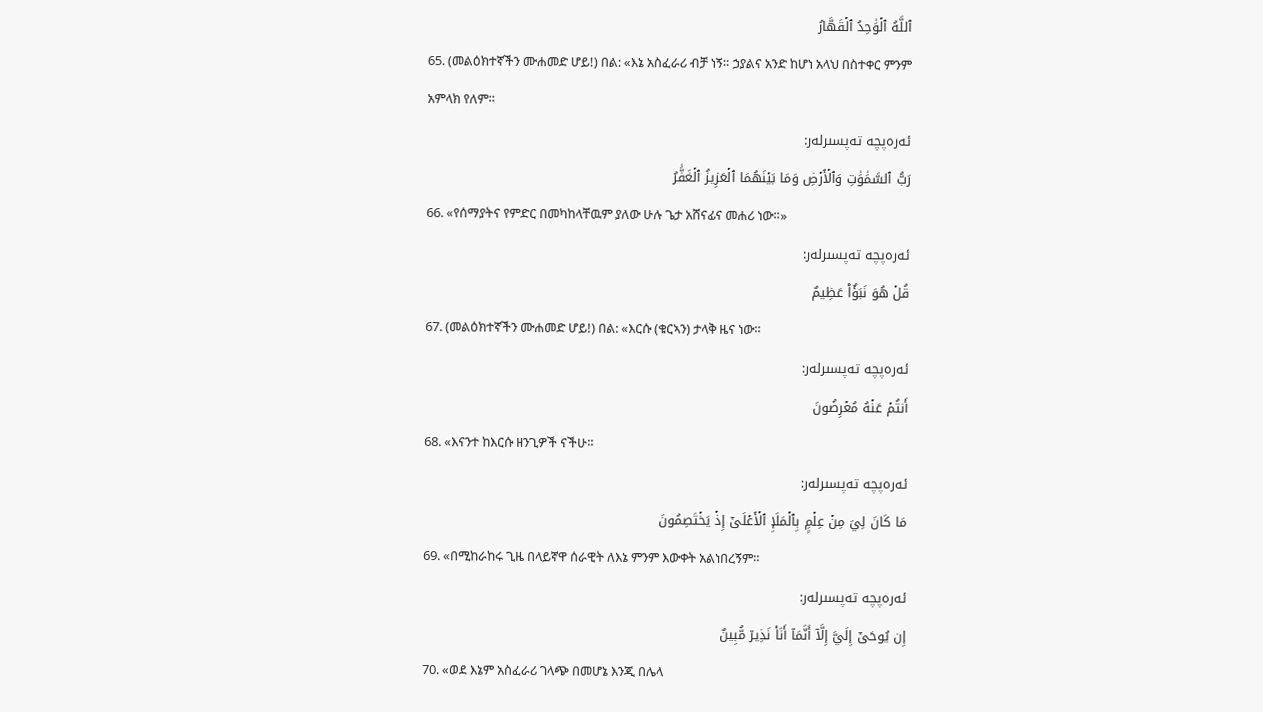ٱللَّهُ ٱلۡوَٰحِدُ ٱلۡقَهَّارُ
65. (መልዕክተኛችን ሙሐመድ ሆይ!) በል: «እኔ አስፈራሪ ብቻ ነኝ። ኃያልና አንድ ከሆነ አላህ በስተቀር ምንም አምላክ የለም።
ئەرەپچە تەپسىرلەر:
رَبُّ ٱلسَّمَٰوَٰتِ وَٱلۡأَرۡضِ وَمَا بَيۡنَهُمَا ٱلۡعَزِيزُ ٱلۡغَفَّٰرُ
66. «የሰማያትና የምድር በመካከላቸዉም ያለው ሁሉ ጌታ አሸናፊና መሐሪ ነው።»
ئەرەپچە تەپسىرلەر:
قُلۡ هُوَ نَبَؤٌاْ عَظِيمٌ
67. (መልዕክተኛችን ሙሐመድ ሆይ!) በል: «እርሱ (ቁርኣን) ታላቅ ዜና ነው።
ئەرەپچە تەپسىرلەر:
أَنتُمۡ عَنۡهُ مُعۡرِضُونَ
68. «እናንተ ከእርሱ ዘንጊዎች ናችሁ።
ئەرەپچە تەپسىرلەر:
مَا كَانَ لِيَ مِنۡ عِلۡمِۭ بِٱلۡمَلَإِ ٱلۡأَعۡلَىٰٓ إِذۡ يَخۡتَصِمُونَ
69. «በሚከራከሩ ጊዜ በላይኛዋ ሰራዊት ለእኔ ምንም እውቀት አልነበረኝም።
ئەرەپچە تەپسىرلەر:
إِن يُوحَىٰٓ إِلَيَّ إِلَّآ أَنَّمَآ أَنَا۠ نَذِيرٞ مُّبِينٌ
70. «ወደ እኔም አስፈራሪ ገላጭ በመሆኔ እንጂ በሌላ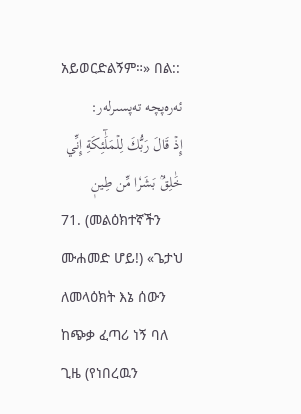አይወርድልኝም።» በል::
ئەرەپچە تەپسىرلەر:
إِذۡ قَالَ رَبُّكَ لِلۡمَلَٰٓئِكَةِ إِنِّي خَٰلِقُۢ بَشَرٗا مِّن طِينٖ
71. (መልዕክተኛችን ሙሐመድ ሆይ!) «ጌታህ ለመላዕክት እኔ ሰውን ከጭቃ ፈጣሪ ነኝ ባለ ጊዜ (የነበረዉን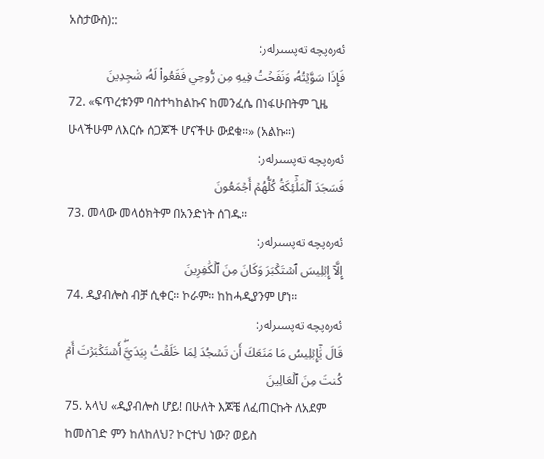አስታውስ)::
ئەرەپچە تەپسىرلەر:
فَإِذَا سَوَّيۡتُهُۥ وَنَفَخۡتُ فِيهِ مِن رُّوحِي فَقَعُواْ لَهُۥ سَٰجِدِينَ
72. «ፍጥረቱንም ባስተካከልኩና ከመንፈሴ በነፋሁበትም ጊዜ ሁላችሁም ለእርሱ ሰጋጆች ሆናችሁ ውደቁ።» (አልኩ።)
ئەرەپچە تەپسىرلەر:
فَسَجَدَ ٱلۡمَلَٰٓئِكَةُ كُلُّهُمۡ أَجۡمَعُونَ
73. መላው መላዕክትም በአንድነት ሰገዱ።
ئەرەپچە تەپسىرلەر:
إِلَّآ إِبۡلِيسَ ٱسۡتَكۡبَرَ وَكَانَ مِنَ ٱلۡكَٰفِرِينَ
74. ዲያብሎስ ብቻ ሲቀር። ኮራም። ከከሓዲያንም ሆነ።
ئەرەپچە تەپسىرلەر:
قَالَ يَٰٓإِبۡلِيسُ مَا مَنَعَكَ أَن تَسۡجُدَ لِمَا خَلَقۡتُ بِيَدَيَّۖ أَسۡتَكۡبَرۡتَ أَمۡ كُنتَ مِنَ ٱلۡعَالِينَ
75. አላህ «ዲያብሎስ ሆይ! በሁለት እጆቼ ለፈጠርኩት ለአደም ከመስገድ ምን ከለከለህ? ኮርተህ ነው? ወይስ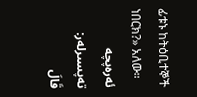ፊቱኑ ከትዕቢተኞች ነበርክ?» አለው።
ئەرەپچە تەپسىرلەر:
قَالَ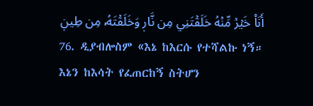أَنَا۠ خَيۡرٞ مِّنۡهُ خَلَقۡتَنِي مِن نَّارٖ وَخَلَقۡتَهُۥ مِن طِينٖ
76. ዲያብሎስም «እኔ ከእርሱ የተሻልኩ ነኝ። እኔን ከእሳት የፈጠርከኝ ስትሆን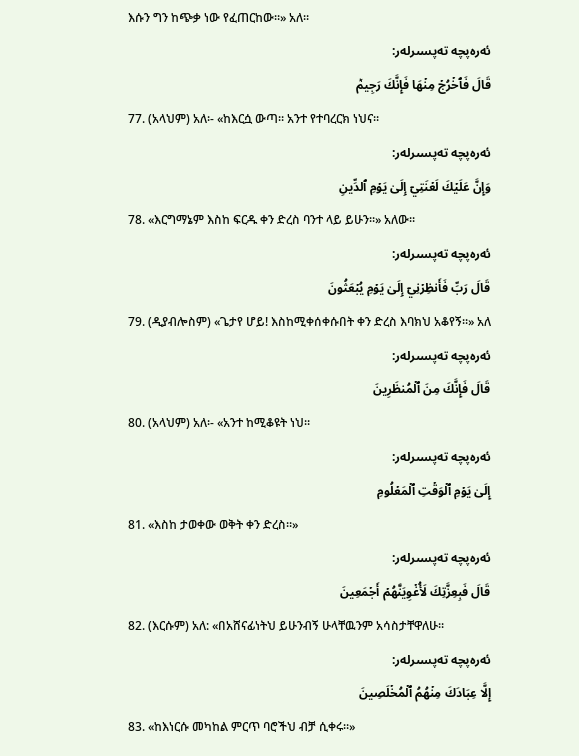እሱን ግን ከጭቃ ነው የፈጠርከው።» አለ።
ئەرەپچە تەپسىرلەر:
قَالَ فَٱخۡرُجۡ مِنۡهَا فَإِنَّكَ رَجِيمٞ
77. (አላህም) አለ፡- «ከእርሷ ውጣ። አንተ የተባረርክ ነህና።
ئەرەپچە تەپسىرلەر:
وَإِنَّ عَلَيۡكَ لَعۡنَتِيٓ إِلَىٰ يَوۡمِ ٱلدِّينِ
78. «እርግማኔም እስከ ፍርዱ ቀን ድረስ ባንተ ላይ ይሁን።» አለው።
ئەرەپچە تەپسىرلەر:
قَالَ رَبِّ فَأَنظِرۡنِيٓ إِلَىٰ يَوۡمِ يُبۡعَثُونَ
79. (ዲያብሎስም) «ጌታየ ሆይ! እስከሚቀሰቀሱበት ቀን ድረስ እባክህ አቆየኝ።» አለ
ئەرەپچە تەپسىرلەر:
قَالَ فَإِنَّكَ مِنَ ٱلۡمُنظَرِينَ
80. (አላህም) አለ፡- «አንተ ከሚቆዩት ነህ።
ئەرەپچە تەپسىرلەر:
إِلَىٰ يَوۡمِ ٱلۡوَقۡتِ ٱلۡمَعۡلُومِ
81. «እስከ ታወቀው ወቅት ቀን ድረስ።»
ئەرەپچە تەپسىرلەر:
قَالَ فَبِعِزَّتِكَ لَأُغۡوِيَنَّهُمۡ أَجۡمَعِينَ
82. (እርሱም) አለ: «በአሸናፊነትህ ይሁንብኝ ሁላቸዉንም አሳስታቸዋለሁ።
ئەرەپچە تەپسىرلەر:
إِلَّا عِبَادَكَ مِنۡهُمُ ٱلۡمُخۡلَصِينَ
83. «ከእነርሱ መካከል ምርጥ ባሮችህ ብቻ ሲቀሩ።»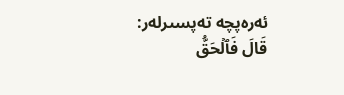ئەرەپچە تەپسىرلەر:
قَالَ فَٱلۡحَقُّ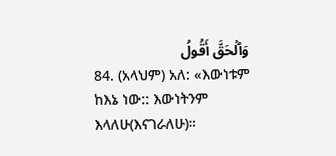وَٱلۡحَقَّ أَقُولُ
84. (አላህም) አለ: «እውነቱም ከእኔ ነው:: እውነትንም እላለሁ(እናገራለሁ)።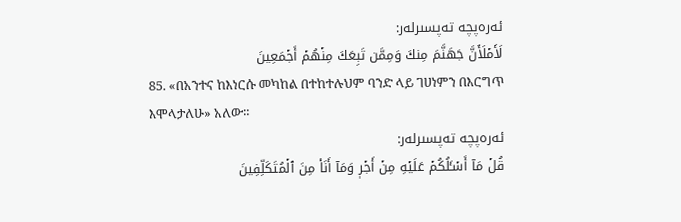ئەرەپچە تەپسىرلەر:
لَأَمۡلَأَنَّ جَهَنَّمَ مِنكَ وَمِمَّن تَبِعَكَ مِنۡهُمۡ أَجۡمَعِينَ
85. «በአንተና ከእነርሱ መካከል በተከተሉህም ባንድ ላይ ገሀነምን በእርግጥ እሞላታለሁ» አለው።
ئەرەپچە تەپسىرلەر:
قُلۡ مَآ أَسۡـَٔلُكُمۡ عَلَيۡهِ مِنۡ أَجۡرٖ وَمَآ أَنَا۠ مِنَ ٱلۡمُتَكَلِّفِينَ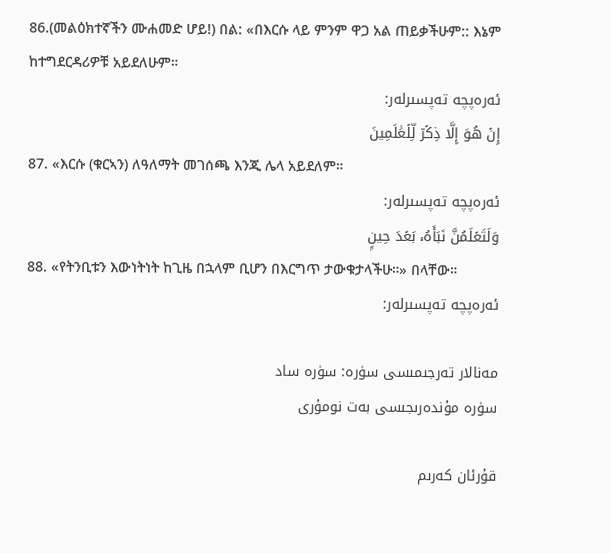86.(መልዕክተኛችን ሙሐመድ ሆይ!) በል: «በእርሱ ላይ ምንም ዋጋ አል ጠይቃችሁም:: እኔም ከተግደርዳሪዎቹ አይደለሁም።
ئەرەپچە تەپسىرلەر:
إِنۡ هُوَ إِلَّا ذِكۡرٞ لِّلۡعَٰلَمِينَ
87. «እርሱ (ቁርኣን) ለዓለማት መገሰጫ እንጂ ሌላ አይደለም።
ئەرەپچە تەپسىرلەر:
وَلَتَعۡلَمُنَّ نَبَأَهُۥ بَعۡدَ حِينِۭ
88. «የትንቢቱን እውነትነት ከጊዜ በኋላም ቢሆን በእርግጥ ታውቁታላችሁ።» በላቸው።
ئەرەپچە تەپسىرلەر:

مەنالار تەرجىمىسى سۈرە: سۈرە ساد
سۈرە مۇندەرىجىسى بەت نومۇرى

قۇرئان كەرىم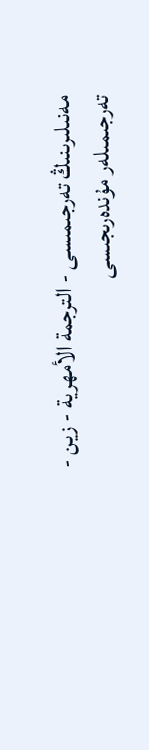مەنىلىرىنىڭ تەرجىمىسى - الترجمة الأمهرية - زين - تەرجىمىلەر مۇندەرىجىسى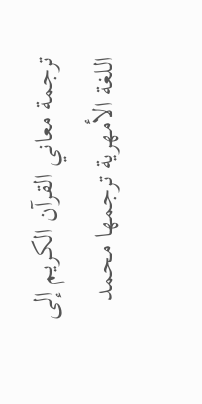ترجمة معاني القرآن الكريم إلى اللغة الأمهرية ترجمها محمد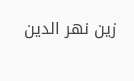زين نهر الدين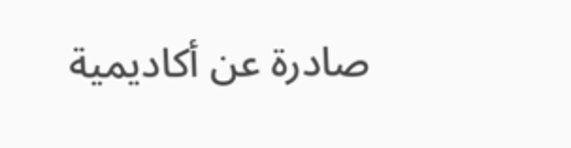صادرة عن أكاديمية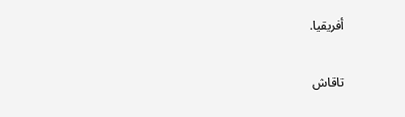أفريقيا.

تاقاش